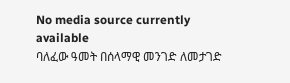No media source currently available
ባለፈው ዓመት በሰላማዊ መንገድ ለመታገድ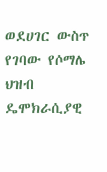ወደሀገር ውስጥ የገባው የሶማሌ ህዝብ ዴሞክራሲያዊ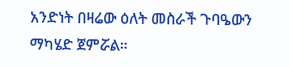አንድነት በዛሬው ዕለት መስራች ጉባዔውን ማካሄድ ጀምሯል።